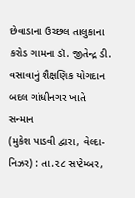છેવાડાના ઉચ્છલ તાલુકાના કરોડ ગામના ડૉ. જીતેન્દ્ર ડી. વસાવાનું શૈક્ષણિક યોગદાન બદલ ગાંધીનગર ખાતે સન્માન
(મુકેશ પાડવી દ્વારા, વેલ્દા-નિઝર) : તા.૨૮ સપ્ટેમ્બર,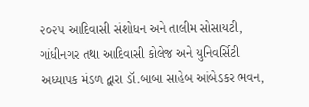૨૦૨૫ આદિવાસી સંશોધન અને તાલીમ સોસાયટી, ગાંધીનગર તથા આદિવાસી કોલેજ અને યુનિવર્સિટી અધ્યાપક મંડળ દ્વારા ડૉ.બાબા સાહેબ આંબેડકર ભવન,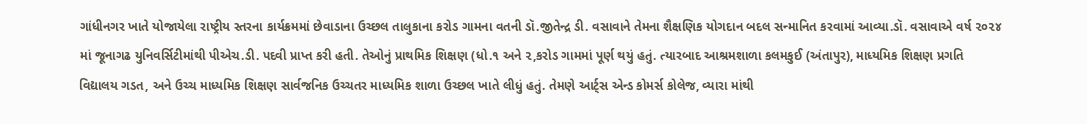ગાંધીનગર ખાતે યોજાયેલા રાષ્ટ્રીય સ્તરના કાર્યક્રમમાં છેવાડાના ઉચ્છલ તાલુકાના કરોડ ગામના વતની ડૉ.જીતેન્દ્ર ડી. વસાવાને તેમના શૈક્ષણિક યોગદાન બદલ સન્માનિત કરવામાં આવ્યા.ડૉ. વસાવાએ વર્ષ ૨૦૨૪ માં જૂનાગઢ યુનિવર્સિટીમાંથી પીએચ.ડી. પદવી પ્રાપ્ત કરી હતી. તેઓનું પ્રાથમિક શિક્ષણ (ધો.૧ અને ૨,કરોડ ગામમાં પૂર્ણ થયું હતું. ત્યારબાદ આશ્રમશાળા કલમકુઈ (અંતાપુર), માધ્યમિક શિક્ષણ પ્રગતિ વિદ્યાલય ગડત, અને ઉચ્ચ માધ્યમિક શિક્ષણ સાર્વજનિક ઉચ્ચતર માધ્યમિક શાળા ઉચ્છલ ખાતે લીધું હતું. તેમણે આર્ટ્સ એન્ડ કોમર્સ કોલેજ, વ્યારા માંથી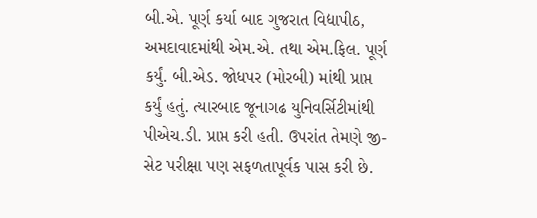બી.એ. પૂર્ણ કર્યા બાદ ગુજરાત વિદ્યાપીઠ, અમદાવાદમાંથી એમ.એ. તથા એમ.ફિલ. પૂર્ણ કર્યું. બી.એડ. જોધપર (મોરબી) માંથી પ્રાપ્ત કર્યું હતું. ત્યારબાદ જૂનાગઢ યુનિવર્સિટીમાંથી પીએચ.ડી. પ્રાપ્ત કરી હતી. ઉપરાંત તેમણે જી-સેટ પરીક્ષા પણ સફળતાપૂર્વક પાસ કરી છે.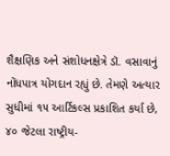શૈક્ષણિક અને સંશોધનક્ષેત્રે ડૉ. વસાવાનું નોંધપાત્ર યોગદાન રહ્યું છે. તેમણે અત્યાર સુધીમાં ૧૫ આર્ટિકલ્સ પ્રકાશિત કર્યા છે, ૪૦ જેટલા રાષ્ટ્રીય-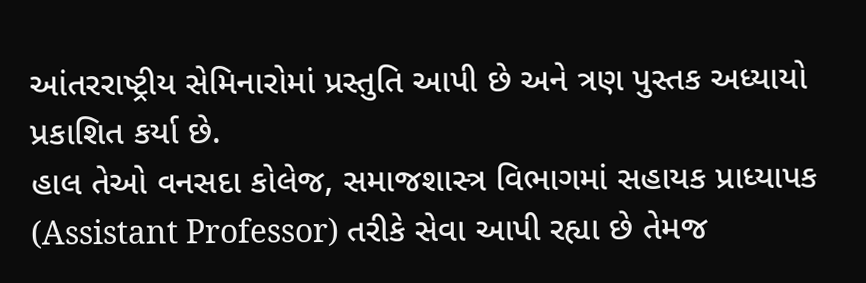આંતરરાષ્ટ્રીય સેમિનારોમાં પ્રસ્તુતિ આપી છે અને ત્રણ પુસ્તક અધ્યાયો પ્રકાશિત કર્યા છે.
હાલ તેઓ વનસદા કોલેજ, સમાજશાસ્ત્ર વિભાગમાં સહાયક પ્રાધ્યાપક (Assistant Professor) તરીકે સેવા આપી રહ્યા છે તેમજ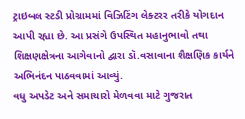ટ્રાઇબલ સ્ટડી પ્રોગ્રામમાં વિઝિટિંગ લેક્ટરર તરીકે યોગદાન આપી રહ્યા છે. આ પ્રસંગે ઉપસ્થિત મહાનુભાવો તથા શિક્ષણક્ષેત્રના આગેવાનો દ્વારા ડૉ.વસાવાના શૈક્ષણિક કાર્યને અભિનંદન પાઠવવામાં આવ્યું.
વધુ અપડેટ અને સમાચારો મેળવવા માટે ગુજરાત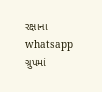રક્ષાના whatsapp ગ્રુપમાં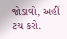જોડાવો, અહીં ટચ કરો.